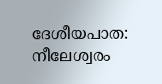ദേശീയപാത: നീലേശ്വരം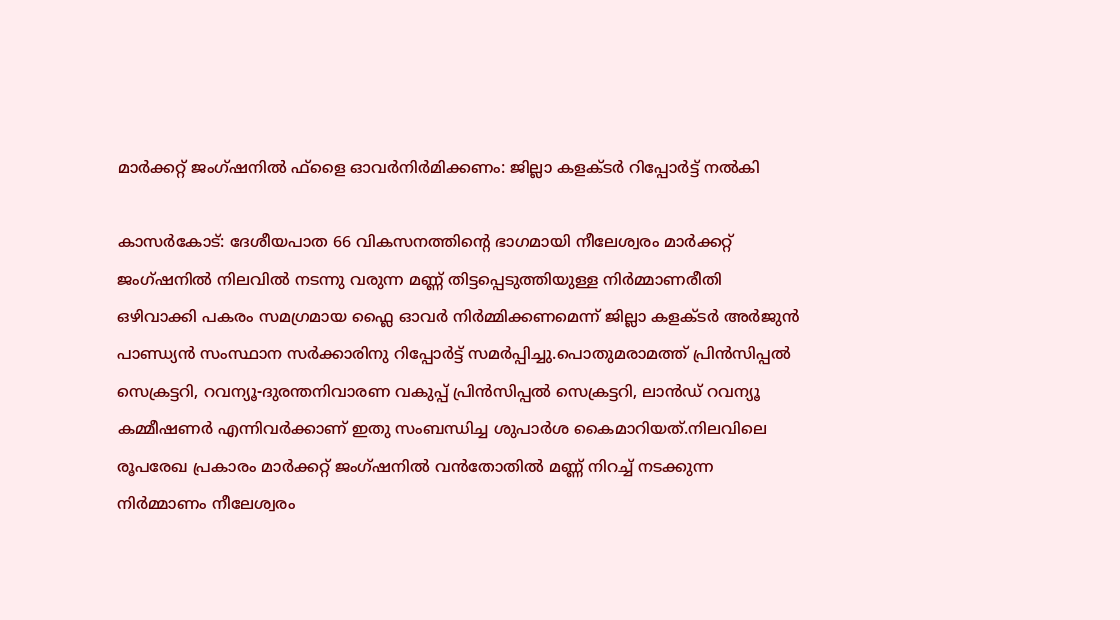മാർക്കറ്റ് ജംഗ്ഷനിൽ ഫ്‌ളൈ ഓവർനിർമിക്കണം: ജില്ലാ കളക്ടർ റിപ്പോർട്ട് നൽകി

കാസർകോട്: ദേശീയപാത 66 വികസനത്തിന്റെ ഭാഗമായി നീലേശ്വരം മാർക്കറ്റ് ജംഗ്ഷനിൽ നിലവിൽ നടന്നു വരുന്ന മണ്ണ് തിട്ടപ്പെടുത്തിയുള്ള നിർമ്മാണരീതി ഒഴിവാക്കി പകരം സമഗ്രമായ ഫ്ലൈ ഓവർ നിർമ്മിക്കണമെന്ന് ജില്ലാ കളക്ടർ അർജുൻ പാണ്ഡ്യൻ സംസ്ഥാന സർക്കാരിനു റിപ്പോർട്ട് സമർപ്പിച്ചു.പൊതുമരാമത്ത് പ്രിൻസിപ്പൽ സെക്രട്ടറി, റവന്യൂ-ദുരന്തനിവാരണ വകുപ്പ് പ്രിൻസിപ്പൽ സെക്രട്ടറി, ലാൻഡ് റവന്യൂ കമ്മീഷണർ എന്നിവർക്കാണ് ഇതു സംബന്ധിച്ച ശുപാർശ കൈമാറിയത്.നിലവിലെ രൂപരേഖ പ്രകാരം മാർക്കറ്റ് ജംഗ്ഷനിൽ വൻതോതിൽ മണ്ണ് നിറച്ച് നടക്കുന്ന നിർമ്മാണം നീലേശ്വരം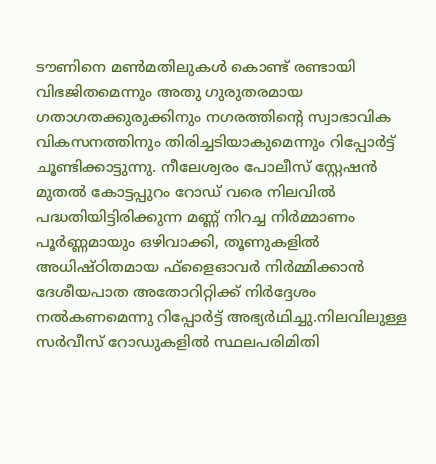ടൗണിനെ മൺമതിലുകൾ കൊണ്ട് രണ്ടായി വിഭജിതമെന്നും അതു ഗുരുതരമായ ഗതാഗതക്കുരുക്കിനും നഗരത്തിന്റെ സ്വാഭാവിക വികസനത്തിനും തിരിച്ചടിയാകുമെന്നും റിപ്പോർട്ട് ചൂണ്ടിക്കാട്ടുന്നു. നീലേശ്വരം പോലീസ് സ്റ്റേഷൻ മുതൽ കോട്ടപ്പുറം റോഡ് വരെ നിലവിൽ പദ്ധതിയിട്ടിരിക്കുന്ന മണ്ണ് നിറച്ച നിർമ്മാണം പൂർണ്ണമായും ഒഴിവാക്കി, തൂണുകളിൽ അധിഷ്ഠിതമായ ഫ്‌ളൈഓവർ നിർമ്മിക്കാൻ ദേശീയപാത അതോറിറ്റിക്ക് നിർദ്ദേശം നൽകണമെന്നു റിപ്പോർട്ട് അഭ്യർഥിച്ചു.നിലവിലുള്ള സർവീസ് റോഡുകളിൽ സ്ഥലപരിമിതി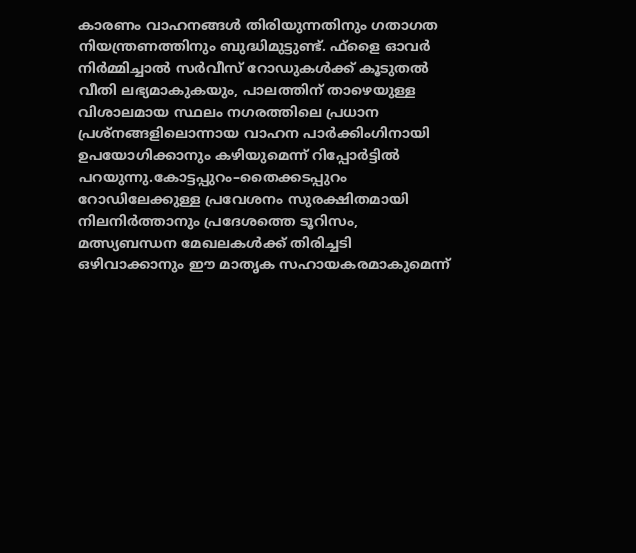കാരണം വാഹനങ്ങൾ തിരിയുന്നതിനും ഗതാഗത നിയന്ത്രണത്തിനും ബുദ്ധിമുട്ടുണ്ട്. ഫ്‌ളൈ ഓവർ നിർമ്മിച്ചാൽ സർവീസ് റോഡുകൾക്ക് കൂടുതൽ വീതി ലഭ്യമാകുകയും, പാലത്തിന് താഴെയുള്ള വിശാലമായ സ്ഥലം നഗരത്തിലെ പ്രധാന പ്രശ്നങ്ങളിലൊന്നായ വാഹന പാർക്കിംഗിനായി ഉപയോഗിക്കാനും കഴിയുമെന്ന് റിപ്പോർട്ടിൽ പറയുന്നു.കോട്ടപ്പുറം–തൈക്കടപ്പുറം റോഡിലേക്കുള്ള പ്രവേശനം സുരക്ഷിതമായി നിലനിർത്താനും പ്രദേശത്തെ ടൂറിസം, മത്സ്യബന്ധന മേഖലകൾക്ക് തിരിച്ചടി ഒഴിവാക്കാനും ഈ മാതൃക സഹായകരമാകുമെന്ന്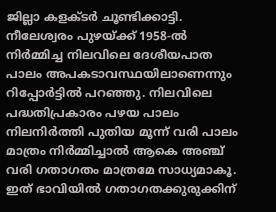ജില്ലാ കളക്ടർ ചൂണ്ടിക്കാട്ടി. നീലേശ്വരം പുഴയ്ക്ക് 1958-ൽ നിർമ്മിച്ച നിലവിലെ ദേശീയപാത പാലം അപകടാവസ്ഥയിലാണെന്നും റിപ്പോർട്ടിൽ പറഞ്ഞു. നിലവിലെ പദ്ധതിപ്രകാരം പഴയ പാലം നിലനിർത്തി പുതിയ മൂന്ന് വരി പാലം മാത്രം നിർമ്മിച്ചാൽ ആകെ അഞ്ച് വരി ഗതാഗതം മാത്രമേ സാധ്യമാകൂ. ഇത് ഭാവിയിൽ ഗതാഗതക്കുരുക്കിന്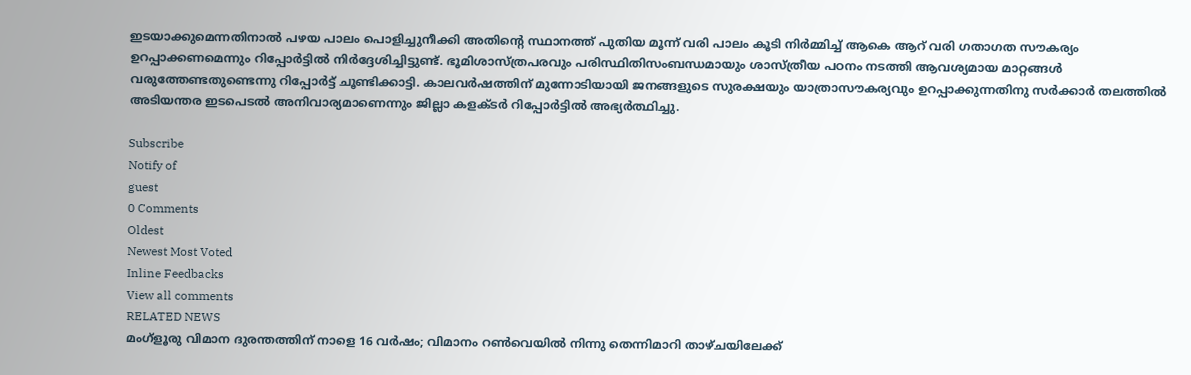ഇടയാക്കുമെന്നതിനാൽ പഴയ പാലം പൊളിച്ചുനീക്കി അതിന്റെ സ്ഥാനത്ത് പുതിയ മൂന്ന് വരി പാലം കൂടി നിർമ്മിച്ച് ആകെ ആറ് വരി ഗതാഗത സൗകര്യം ഉറപ്പാക്കണമെന്നും റിപ്പോർട്ടിൽ നിർദ്ദേശിച്ചിട്ടുണ്ട്. ഭൂമിശാസ്ത്രപരവും പരിസ്ഥിതിസംബന്ധമായും ശാസ്ത്രീയ പഠനം നടത്തി ആവശ്യമായ മാറ്റങ്ങൾ വരുത്തേണ്ടതുണ്ടെന്നു റിപ്പോർട്ട് ചൂണ്ടിക്കാട്ടി. കാലവർഷത്തിന് മുന്നോടിയായി ജനങ്ങളുടെ സുരക്ഷയും യാത്രാസൗകര്യവും ഉറപ്പാക്കുന്നതിനു സർക്കാർ തലത്തിൽ അടിയന്തര ഇടപെടൽ അനിവാര്യമാണെന്നും ജില്ലാ കളക്ടർ റിപ്പോർട്ടിൽ അഭ്യർത്ഥിച്ചു.

Subscribe
Notify of
guest
0 Comments
Oldest
Newest Most Voted
Inline Feedbacks
View all comments
RELATED NEWS
മംഗ്‌ളൂരു വിമാന ദുരന്തത്തിന് നാളെ 16 വര്‍ഷം; വിമാനം റണ്‍വെയില്‍ നിന്നു തെന്നിമാറി താഴ്ചയിലേക്ക്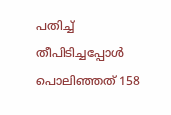പതിച്ച് തീപിടിച്ചപ്പോള്‍ പൊലിഞ്ഞത് 158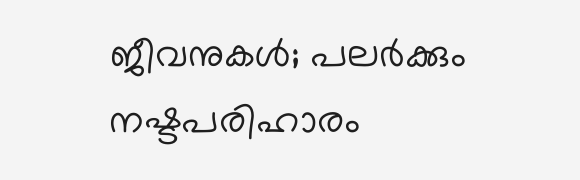ജീവനുകള്‍; പലർക്കും നഷ്ടപരിഹാരം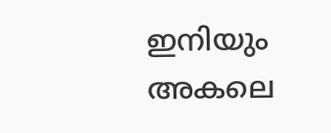ഇനിയും അകലെ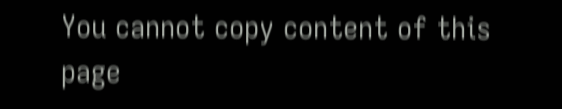You cannot copy content of this page